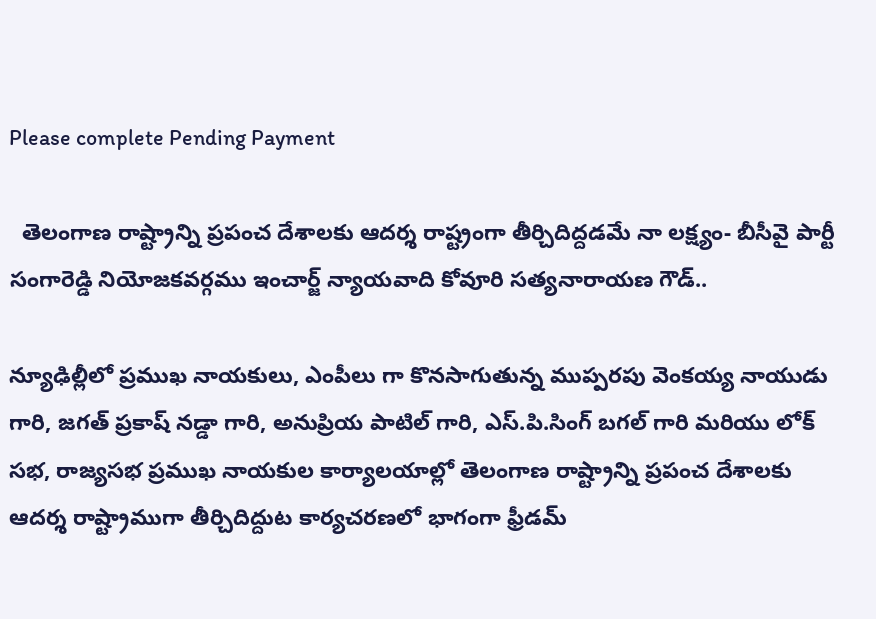Please complete Pending Payment

  తెలంగాణ రాష్ట్రాన్ని ప్రపంచ దేశాలకు ఆదర్శ రాష్ట్రంగా తీర్చిదిద్దడమే నా లక్ష్యం- బీసీవై పార్టీ సంగారెడ్డి నియోజకవర్గము ఇంచార్జ్ న్యాయవాది కోవూరి సత్యనారాయణ గౌడ్..

న్యూఢిల్లీలో ప్రముఖ నాయకులు, ఎంపీలు గా కొనసాగుతున్న ముప్పరపు వెంకయ్య నాయుడు గారి, జగత్ ప్రకాష్ నడ్డా గారి, అనుప్రియ పాటిల్ గారి, ఎస్.పి.సింగ్ బగల్ గారి మరియు లోక్ సభ, రాజ్యసభ ప్రముఖ నాయకుల కార్యాలయాల్లో తెలంగాణ రాష్ట్రాన్ని ప్రపంచ దేశాలకు ఆదర్శ రాష్ట్రాముగా తీర్చిదిద్దుట కార్యచరణలో భాగంగా ఫ్రీడమ్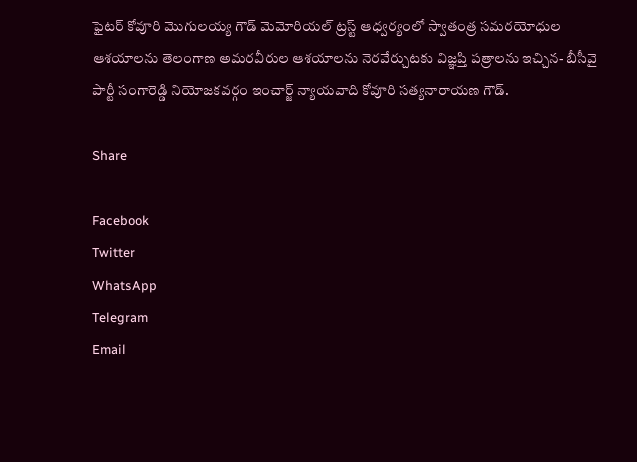ఫైటర్ కోవూరి మొగులయ్య గౌడ్ మెమోరియల్ ట్రస్ట్ ఆధ్వర్యంలో స్వాతంత్ర సమరయోధుల ఆశయాలను తెలంగాణ అమరవీరుల ఆశయాలను నెరవేర్చుటకు విజ్ఞప్తి పత్రాలను ఇచ్చిన- బీసీవై పార్టీ సంగారెడ్డి నియోజకవర్గం ఇంచార్జ్ న్యాయవాది కోవూరి సత్యనారాయణ గౌడ్.

Share

Facebook
Twitter
WhatsApp
Telegram
Email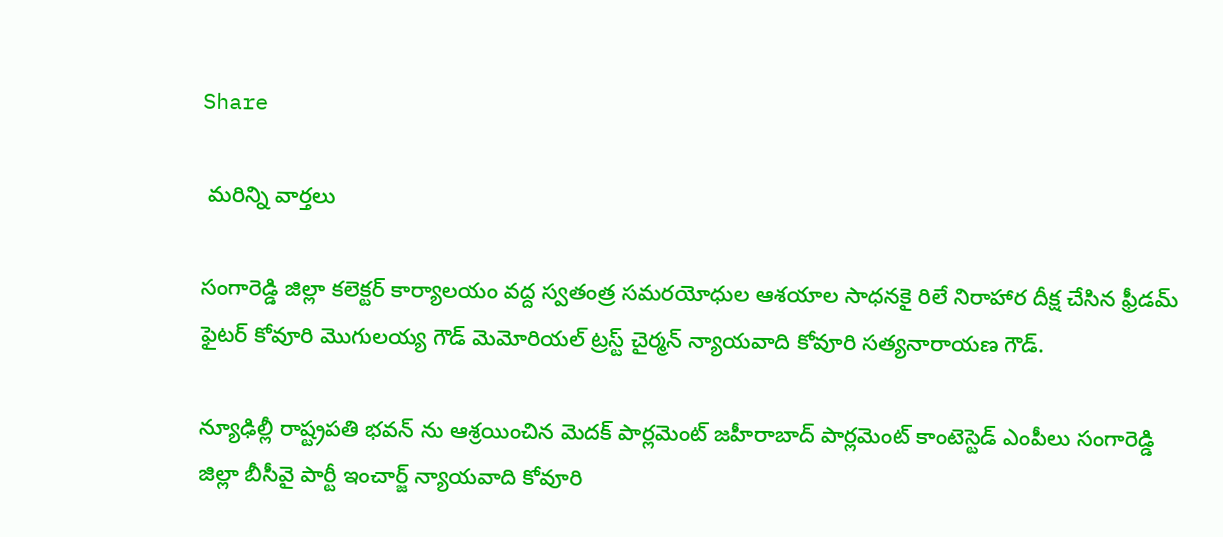Share

 మరిన్ని వార్తలు

సంగారెడ్డి జిల్లా కలెక్టర్ కార్యాలయం వద్ద స్వతంత్ర సమరయోధుల ఆశయాల సాధనకై రిలే నిరాహార దీక్ష చేసిన ఫ్రీడమ్ ఫైటర్ కోవూరి మొగులయ్య గౌడ్ మెమోరియల్ ట్రస్ట్ చైర్మన్ న్యాయవాది కోవూరి సత్యనారాయణ గౌడ్.

న్యూఢిల్లీ రాష్ట్రపతి భవన్ ను ఆశ్రయించిన మెదక్ పార్లమెంట్ జహీరాబాద్ పార్లమెంట్ కాంటెస్టెడ్ ఎంపీలు సంగారెడ్డి జిల్లా బీసీవై పార్టీ ఇంచార్జ్ న్యాయవాది కోవూరి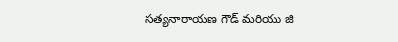సత్యనారాయణ గౌడ్ మరియు జి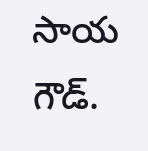సాయ గౌడ్.